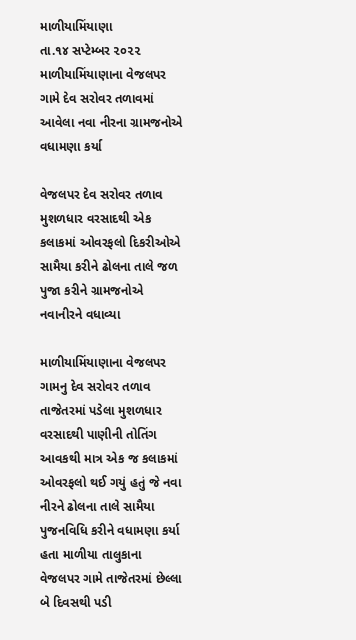માળીયામિંયાણા
તા.૧૪ સપ્ટેમ્બર ૨૦૨૨
માળીયામિંયાણાના વેજલપર ગામે દેવ સરોવર તળાવમાં આવેલા નવા નીરના ગ્રામજનોએ વધામણા કર્યા

વેજલપર દેવ સરોવર તળાવ મુશળધાર વરસાદથી એક કલાકમાં ઓવરફલો દિકરીઓએ સામૈયા કરીને ઢોલના તાલે જળ પુજા કરીને ગ્રામજનોએ નવાનીરને વધાવ્યા

માળીયામિંયાણાના વેજલપર ગામનુ દેવ સરોવર તળાવ તાજેતરમાં પડેલા મુશળધાર વરસાદથી પાણીની તોતિંગ આવકથી માત્ર એક જ કલાકમાં ઓવરફલો થઈ ગયું હતું જે નવા નીરને ઢોલના તાલે સામૈયા પુજનવિધિ કરીને વધામણા કર્યા હતા માળીયા તાલુકાના વેજલપર ગામે તાજેતરમાં છેલ્લા બે દિવસથી પડી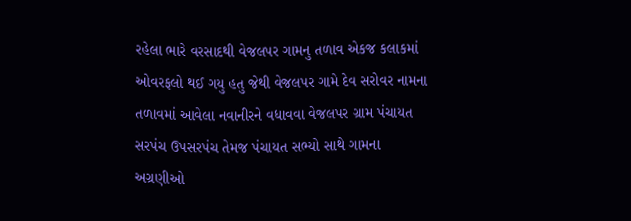રહેલા ભારે વરસાદથી વેજલપર ગામનુ તળાવ એકજ કલાકમાં ઓવરફલો થઈ ગયુ હતુ જેથી વેજલપર ગામે દેવ સરોવર નામના તળાવમાં આવેલા નવાનીરને વધાવવા વેજલપર ગ્રામ પંચાયત સરપંચ ઉપસરપંચ તેમજ પંચાયત સભ્યો સાથે ગામના અગ્રણીઓ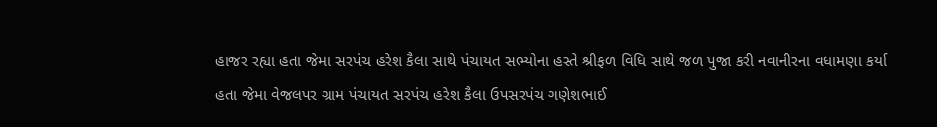હાજર રહ્યા હતા જેમા સરપંચ હરેશ કૈલા સાથે પંચાયત સભ્યોના હસ્તે શ્રીફળ વિધિ સાથે જળ પુજા કરી નવાનીરના વધામણા કર્યા હતા જેમા વેજલપર ગ્રામ પંચાયત સરપંચ હરેશ કૈલા ઉપસરપંચ ગણેશભાઈ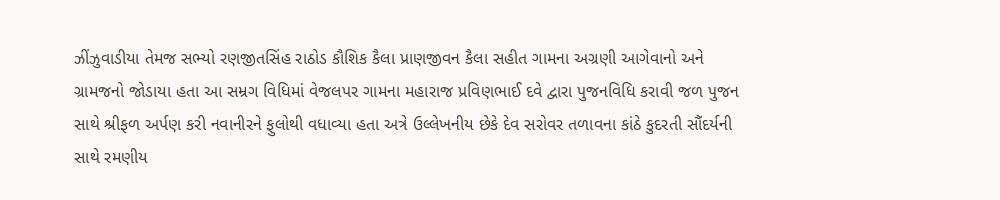ઝીંઝુવાડીયા તેમજ સભ્યો રણજીતસિંહ રાઠોડ કૌશિક કૈલા પ્રાણજીવન કૈલા સહીત ગામના અગ્રણી આગેવાનો અને ગ્રામજનો જોડાયા હતા આ સમ્રગ વિધિમાં વેજલપર ગામના મહારાજ પ્રવિણભાઈ દવે દ્વારા પુજનવિધિ કરાવી જળ પુજન સાથે શ્રીફળ અર્પણ કરી નવાનીરને ફુલોથી વધાવ્યા હતા અત્રે ઉલ્લેખનીય છેકે દેવ સરોવર તળાવના કાંઠે કુદરતી સૌંદર્યની સાથે રમણીય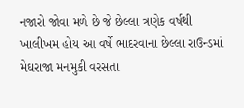નજારો જોવા મળે છે જે છેલ્લા ત્રણેક વર્ષથી ખાલીખમ હોય આ વર્ષે ભાદરવાના છેલ્લા રાઉન્ડમાં મેઘરાજા મનમુકી વરસતા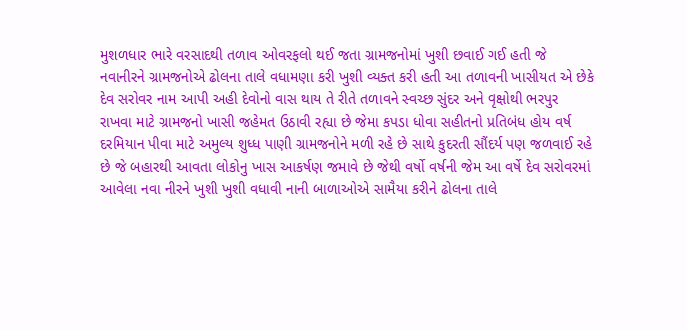મુશળધાર ભારે વરસાદથી તળાવ ઓવરફલો થઈ જતા ગ્રામજનોમાં ખુશી છવાઈ ગઈ હતી જે નવાનીરને ગ્રામજનોએ ઢોલના તાલે વધામણા કરી ખુશી વ્યક્ત કરી હતી આ તળાવની ખાસીયત એ છેકે દેવ સરોવર નામ આપી અહી દેવોનો વાસ થાય તે રીતે તળાવને સ્વચ્છ સુંદર અને વૃક્ષોથી ભરપુર રાખવા માટે ગ્રામજનો ખાસી જહેમત ઉઠાવી રહ્યા છે જેમા કપડા ધોવા સહીતનો પ્રતિબંધ હોય વર્ષ દરમિયાન પીવા માટે અમુલ્ય શુધ્ધ પાણી ગ્રામજનોને મળી રહે છે સાથે કુદરતી સૌંદર્ય પણ જળવાઈ રહે છે જે બહારથી આવતા લોકોનુ ખાસ આકર્ષણ જમાવે છે જેથી વર્ષો વર્ષની જેમ આ વર્ષે દેવ સરોવરમાં આવેલા નવા નીરને ખુશી ખુશી વધાવી નાની બાળાઓએ સામૈયા કરીને ઢોલના તાલે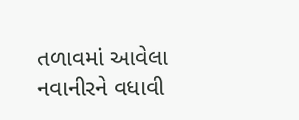તળાવમાં આવેલા નવાનીરને વધાવી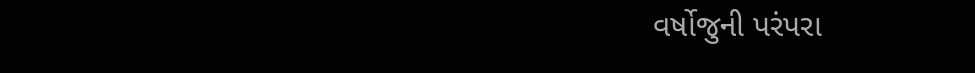વર્ષોજુની પરંપરા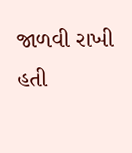જાળવી રાખી હતી